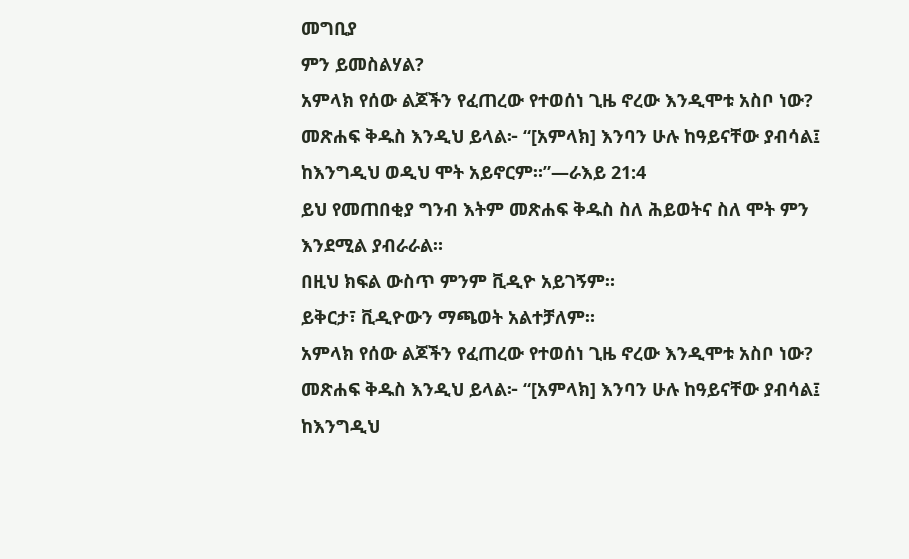መግቢያ
ምን ይመስልሃል?
አምላክ የሰው ልጆችን የፈጠረው የተወሰነ ጊዜ ኖረው እንዲሞቱ አስቦ ነው? መጽሐፍ ቅዱስ እንዲህ ይላል፦ “[አምላክ] እንባን ሁሉ ከዓይናቸው ያብሳል፤ ከእንግዲህ ወዲህ ሞት አይኖርም።”—ራእይ 21:4
ይህ የመጠበቂያ ግንብ እትም መጽሐፍ ቅዱስ ስለ ሕይወትና ስለ ሞት ምን እንደሚል ያብራራል።
በዚህ ክፍል ውስጥ ምንም ቪዲዮ አይገኝም።
ይቅርታ፣ ቪዲዮውን ማጫወት አልተቻለም።
አምላክ የሰው ልጆችን የፈጠረው የተወሰነ ጊዜ ኖረው እንዲሞቱ አስቦ ነው? መጽሐፍ ቅዱስ እንዲህ ይላል፦ “[አምላክ] እንባን ሁሉ ከዓይናቸው ያብሳል፤ ከእንግዲህ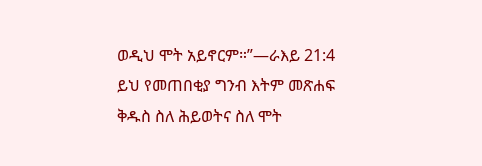ወዲህ ሞት አይኖርም።”—ራእይ 21:4
ይህ የመጠበቂያ ግንብ እትም መጽሐፍ ቅዱስ ስለ ሕይወትና ስለ ሞት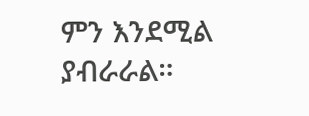ምን እንደሚል ያብራራል።